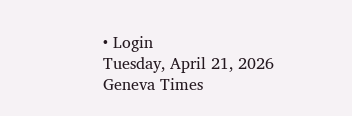• Login
Tuesday, April 21, 2026
Geneva Times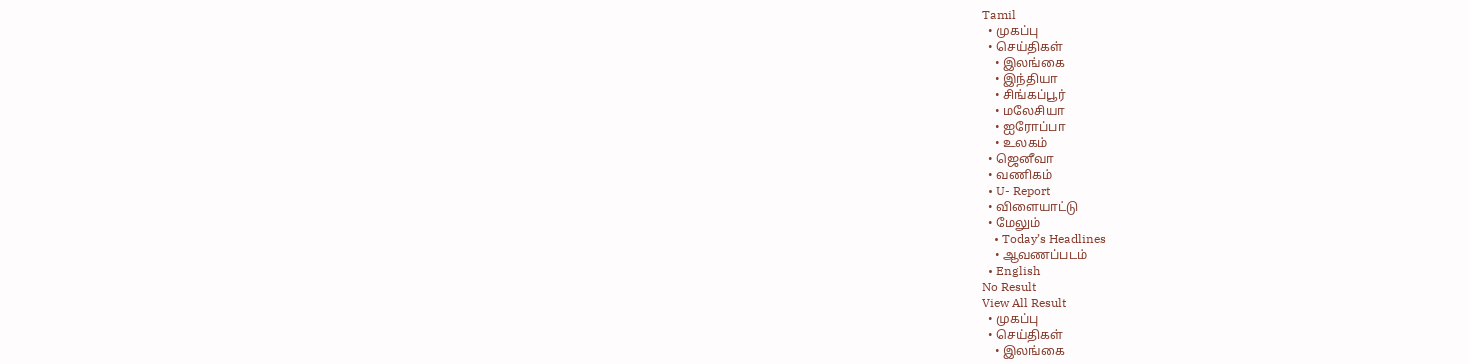Tamil
  • முகப்பு
  • செய்திகள்
    • இலங்கை
    • இந்தியா
    • சிங்கப்பூர்
    • மலேசியா
    • ஐரோப்பா
    • உலகம்
  • ஜெனீவா
  • வணிகம்
  • U- Report
  • விளையாட்டு
  • மேலும்
    • Today’s Headlines
    • ஆவணப்படம்
  • English
No Result
View All Result
  • முகப்பு
  • செய்திகள்
    • இலங்கை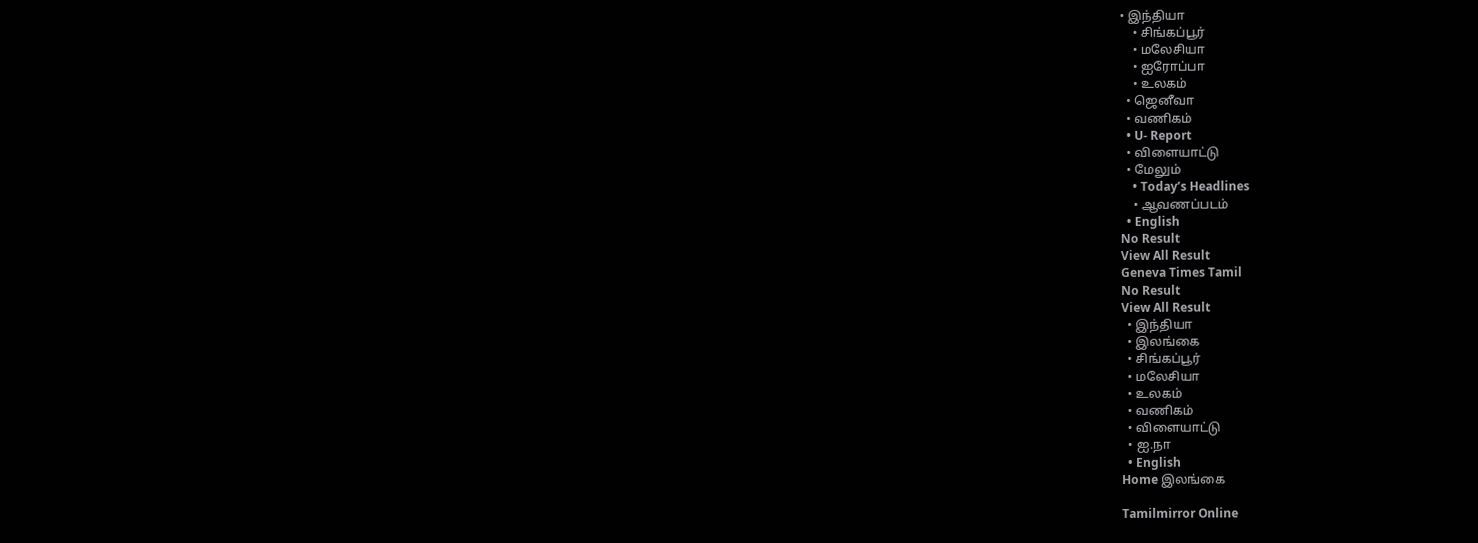• இந்தியா
    • சிங்கப்பூர்
    • மலேசியா
    • ஐரோப்பா
    • உலகம்
  • ஜெனீவா
  • வணிகம்
  • U- Report
  • விளையாட்டு
  • மேலும்
    • Today’s Headlines
    • ஆவணப்படம்
  • English
No Result
View All Result
Geneva Times Tamil
No Result
View All Result
  • இந்தியா
  • இலங்கை
  • சிங்கப்பூர்
  • மலேசியா
  • உலகம்
  • வணிகம்
  • விளையாட்டு
  • ஐ.நா
  • English
Home இலங்கை

Tamilmirror Online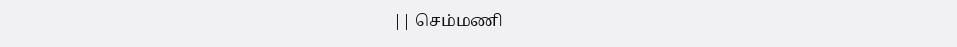|| செம்மணி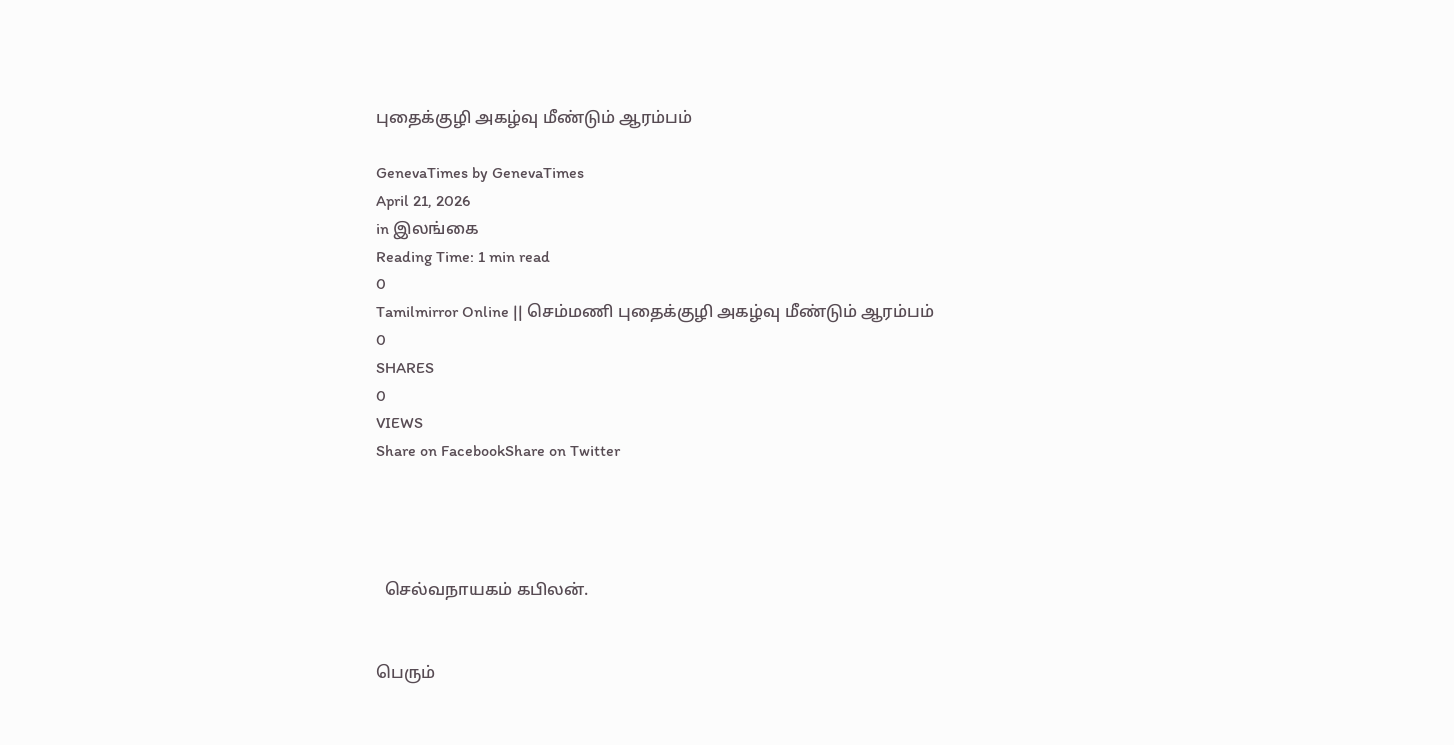புதைக்குழி அகழ்வு மீண்டும் ஆரம்பம்

GenevaTimes by GenevaTimes
April 21, 2026
in இலங்கை
Reading Time: 1 min read
0
Tamilmirror Online || செம்மணி புதைக்குழி அகழ்வு மீண்டும் ஆரம்பம்
0
SHARES
0
VIEWS
Share on FacebookShare on Twitter




  செல்வநாயகம் கபிலன்.


பெரும்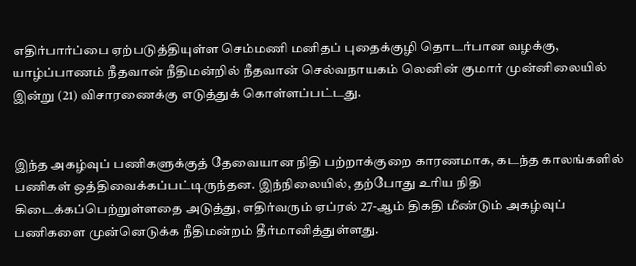எதிர்பார்ப்பை ஏற்படுத்தியுள்ள செம்மணி மனிதப் புதைக்குழி தொடர்பான வழக்கு, யாழ்ப்பாணம் நீதவான் நீதிமன்றில் நீதவான் செல்வநாயகம் லெனின் குமார் முன்னிலையில் இன்று (21) விசாரணைக்கு எடுத்துக் கொள்ளப்பட்டது.


இந்த அகழ்வுப் பணிகளுக்குத் தேவையான நிதி பற்றாக்குறை காரணமாக, கடந்த காலங்களில் பணிகள் ஒத்திவைக்கப்பட்டிருந்தன. இந்நிலையில், தற்போது உரிய நிதி கிடைக்கப்பெற்றுள்ளதை அடுத்து, எதிர்வரும் ஏப்ரல் 27-ஆம் திகதி மீண்டும் அகழ்வுப் பணிகளை முன்னெடுக்க நீதிமன்றம் தீர்மானித்துள்ளது.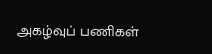அகழ்வுப் பணிகள்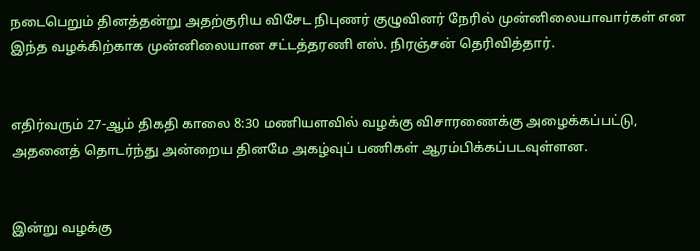நடைபெறும் தினத்தன்று அதற்குரிய விசேட நிபுணர் குழுவினர் நேரில் முன்னிலையாவார்கள் என இந்த வழக்கிற்காக முன்னிலையான சட்டத்தரணி எஸ். நிரஞ்சன் தெரிவித்தார்.


எதிர்வரும் 27-ஆம் திகதி காலை 8:30 மணியளவில் வழக்கு விசாரணைக்கு அழைக்கப்பட்டு, அதனைத் தொடர்ந்து அன்றைய தினமே அகழ்வுப் பணிகள் ஆரம்பிக்கப்படவுள்ளன.


இன்று வழக்கு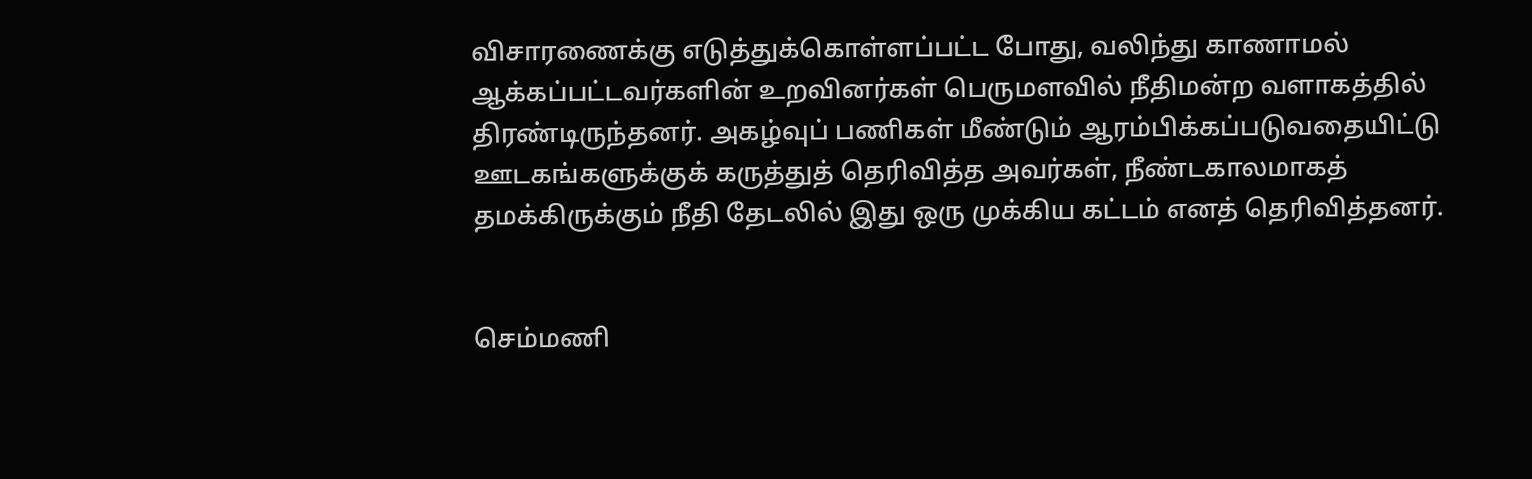விசாரணைக்கு எடுத்துக்கொள்ளப்பட்ட போது, வலிந்து காணாமல் ஆக்கப்பட்டவர்களின் உறவினர்கள் பெருமளவில் நீதிமன்ற வளாகத்தில் திரண்டிருந்தனர். அகழ்வுப் பணிகள் மீண்டும் ஆரம்பிக்கப்படுவதையிட்டு ஊடகங்களுக்குக் கருத்துத் தெரிவித்த அவர்கள், நீண்டகாலமாகத் தமக்கிருக்கும் நீதி தேடலில் இது ஒரு முக்கிய கட்டம் எனத் தெரிவித்தனர்.


செம்மணி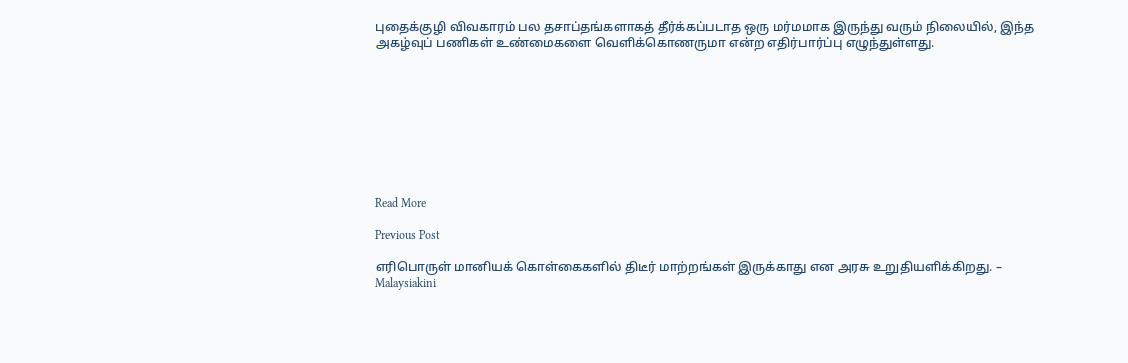புதைக்குழி விவகாரம் பல தசாப்தங்களாகத் தீர்க்கப்படாத ஒரு மர்மமாக இருந்து வரும் நிலையில், இந்த அகழ்வுப் பணிகள் உண்மைகளை வெளிக்கொணருமா என்ற எதிர்பார்ப்பு எழுந்துள்ளது.









Read More

Previous Post

எரிபொருள் மானியக் கொள்கைகளில் திடீர் மாற்றங்கள் இருக்காது என அரசு உறுதியளிக்கிறது. – Malaysiakini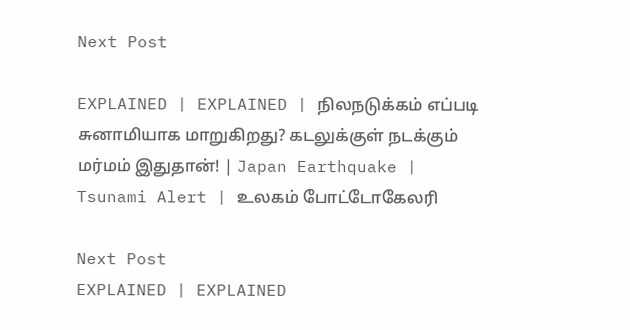Next Post

EXPLAINED | EXPLAINED | நிலநடுக்கம் எப்படி சுனாமியாக மாறுகிறது? கடலுக்குள் நடக்கும் மர்மம் இதுதான்! | Japan Earthquake | Tsunami Alert | உலகம் போட்டோகேலரி

Next Post
EXPLAINED | EXPLAINED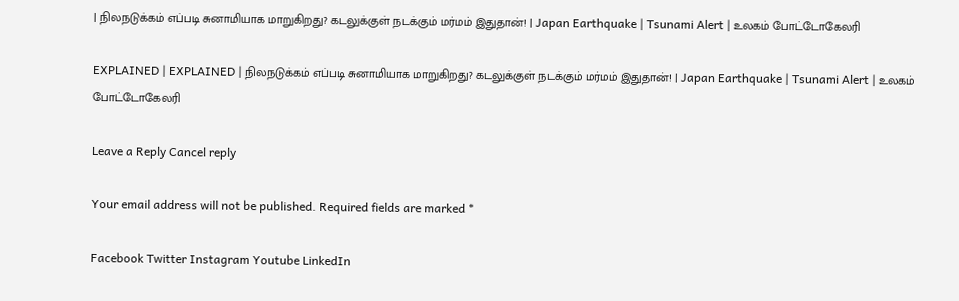| நிலநடுக்கம் எப்படி சுனாமியாக மாறுகிறது? கடலுக்குள் நடக்கும் மர்மம் இதுதான்! | Japan Earthquake | Tsunami Alert | உலகம் போட்டோகேலரி

EXPLAINED | EXPLAINED | நிலநடுக்கம் எப்படி சுனாமியாக மாறுகிறது? கடலுக்குள் நடக்கும் மர்மம் இதுதான்! | Japan Earthquake | Tsunami Alert | உலகம் போட்டோகேலரி

Leave a Reply Cancel reply

Your email address will not be published. Required fields are marked *

Facebook Twitter Instagram Youtube LinkedIn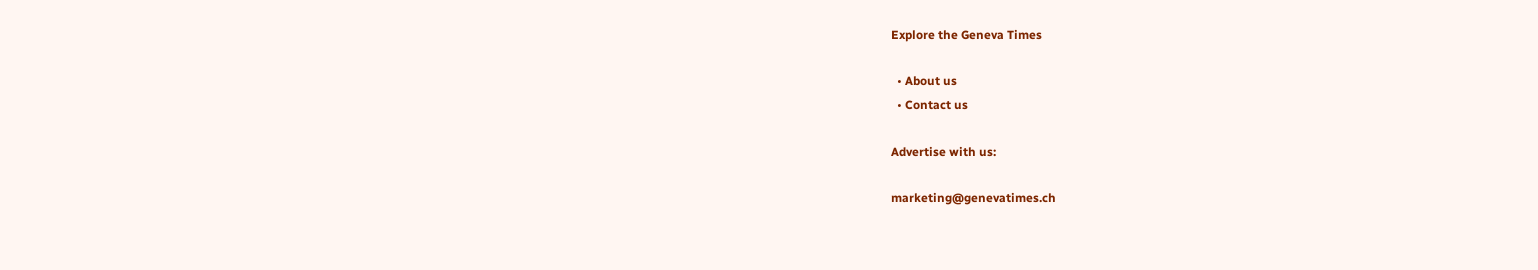Explore the Geneva Times

  • About us
  • Contact us

Advertise with us:

marketing@genevatimes.ch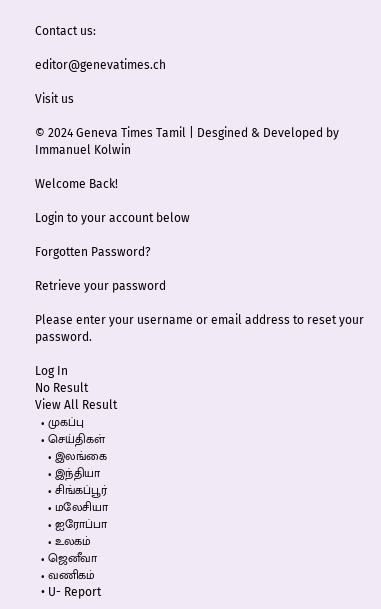Contact us:

editor@genevatimes.ch

Visit us

© 2024 Geneva Times Tamil | Desgined & Developed by Immanuel Kolwin

Welcome Back!

Login to your account below

Forgotten Password?

Retrieve your password

Please enter your username or email address to reset your password.

Log In
No Result
View All Result
  • முகப்பு
  • செய்திகள்
    • இலங்கை
    • இந்தியா
    • சிங்கப்பூர்
    • மலேசியா
    • ஐரோப்பா
    • உலகம்
  • ஜெனீவா
  • வணிகம்
  • U- Report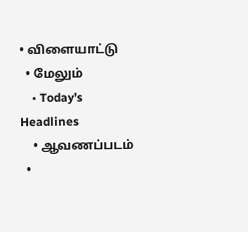• விளையாட்டு
  • மேலும்
    • Today’s Headlines
    • ஆவணப்படம்
  •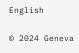English

© 2024 Geneva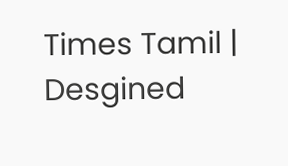Times Tamil | Desgined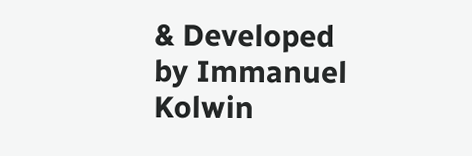& Developed by Immanuel Kolwin